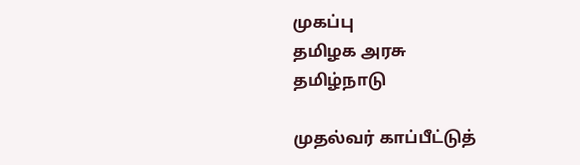முகப்பு
தமிழக அரசு
தமிழ்நாடு

முதல்வர் காப்பீட்டுத்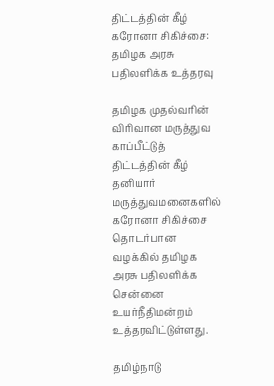திட்டத்தின் கீழ் கரோனா சிகிச்சை: தமிழக அரசு பதிலளிக்க உத்தரவு

தமிழக முதல்வரின் விரிவான மருத்துவ காப்பீட்டுத் திட்டத்தின் கீழ் தனியார் மருத்துவமனைகளில் கரோனா சிகிச்சை தொடர்பான வழக்கில் தமிழக அரசு பதிலளிக்க சென்னை உயர்நீதிமன்றம் உத்தரவிட்டுள்ளது.

தமிழ்நாடு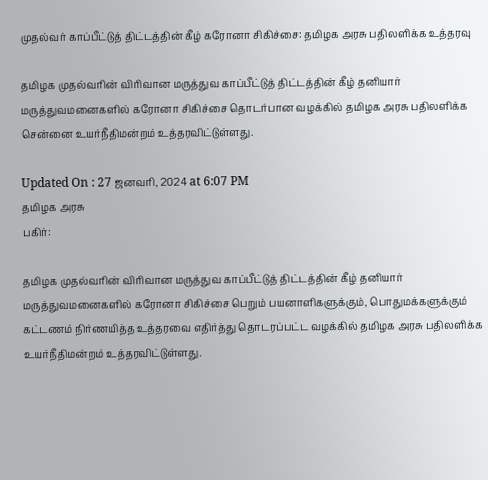முதல்வர் காப்பீட்டுத் திட்டத்தின் கீழ் கரோனா சிகிச்சை: தமிழக அரசு பதிலளிக்க உத்தரவு

தமிழக முதல்வரின் விரிவான மருத்துவ காப்பீட்டுத் திட்டத்தின் கீழ் தனியார் மருத்துவமனைகளில் கரோனா சிகிச்சை தொடர்பான வழக்கில் தமிழக அரசு பதிலளிக்க சென்னை உயர்நீதிமன்றம் உத்தரவிட்டுள்ளது.

Updated On : 27 ஜனவரி, 2024 at 6:07 PM
தமிழக அரசு
பகிர்:

தமிழக முதல்வரின் விரிவான மருத்துவ காப்பீட்டுத் திட்டத்தின் கீழ் தனியார் மருத்துவமனைகளில் கரோனா சிகிச்சை பெறும் பயனாளிகளுக்கும், பொதுமக்களுக்கும் கட்டணம் நிர்ணயித்த உத்தரவை எதிர்த்து தொடரப்பட்ட வழக்கில் தமிழக அரசு பதிலளிக்க உயர்நீதிமன்றம் உத்தரவிட்டுள்ளது.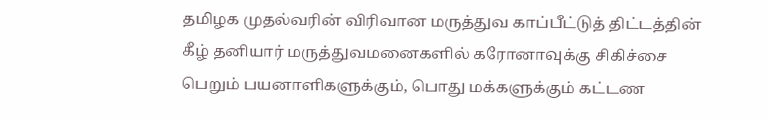தமிழக முதல்வரின் விரிவான மருத்துவ காப்பீட்டுத் திட்டத்தின் கீழ் தனியார் மருத்துவமனைகளில் கரோனாவுக்கு சிகிச்சை பெறும் பயனாளிகளுக்கும், பொது மக்களுக்கும் கட்டண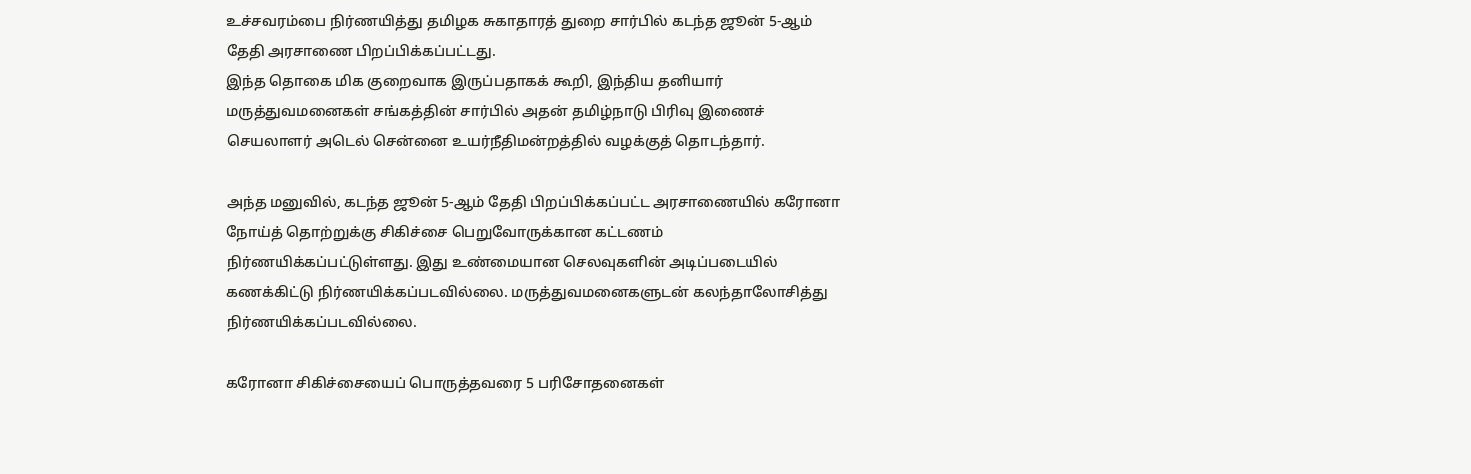உச்சவரம்பை நிர்ணயித்து தமிழக சுகாதாரத் துறை சார்பில் கடந்த ஜூன் 5-ஆம் தேதி அரசாணை பிறப்பிக்கப்பட்டது.
இந்த தொகை மிக குறைவாக இருப்பதாகக் கூறி, இந்திய தனியார் மருத்துவமனைகள் சங்கத்தின் சார்பில் அதன் தமிழ்நாடு பிரிவு இணைச் செயலாளர் அடெல் சென்னை உயர்நீதிமன்றத்தில் வழக்குத் தொடந்தார்.

அந்த மனுவில், கடந்த ஜூன் 5-ஆம் தேதி பிறப்பிக்கப்பட்ட அரசாணையில் கரோனா நோய்த் தொற்றுக்கு சிகிச்சை பெறுவோருக்கான கட்டணம் நிர்ணயிக்கப்பட்டுள்ளது. இது உண்மையான செலவுகளின் அடிப்படையில் கணக்கிட்டு நிர்ணயிக்கப்படவில்லை. மருத்துவமனைகளுடன் கலந்தாலோசித்து நிர்ணயிக்கப்படவில்லை.

கரோனா சிகிச்சையைப் பொருத்தவரை 5 பரிசோதனைகள்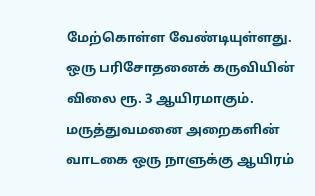மேற்கொள்ள வேண்டியுள்ளது. ஒரு பரிசோதனைக் கருவியின் விலை ரூ. 3 ஆயிரமாகும். மருத்துவமனை அறைகளின் வாடகை ஒரு நாளுக்கு ஆயிரம்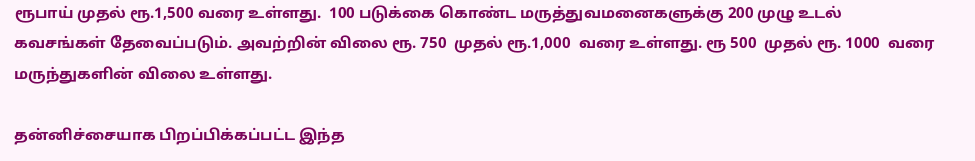ரூபாய் முதல் ரூ.1,500 வரை உள்ளது.  100 படுக்கை கொண்ட மருத்துவமனைகளுக்கு 200 முழு உடல் கவசங்கள் தேவைப்படும். அவற்றின் விலை ரூ. 750  முதல் ரூ.1,000  வரை உள்ளது. ரூ 500  முதல் ரூ. 1000  வரை மருந்துகளின் விலை உள்ளது.

தன்னிச்சையாக பிறப்பிக்கப்பட்ட இந்த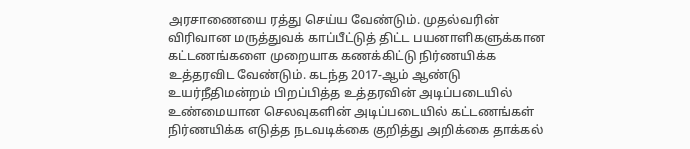அரசாணையை ரத்து செய்ய வேண்டும். முதல்வரின் விரிவான மருத்துவக் காப்பீட்டுத் திட்ட பயனாளிகளுக்கான கட்டணங்களை முறையாக கணக்கிட்டு நிர்ணயிக்க உத்தரவிட வேண்டும். கடந்த 2017-ஆம் ஆண்டு உயர்நீதிமன்றம் பிறப்பித்த உத்தரவின் அடிப்படையில் உண்மையான செலவுகளின் அடிப்படையில் கட்டணங்கள் நிர்ணயிக்க எடுத்த நடவடிக்கை குறித்து அறிக்கை தாக்கல்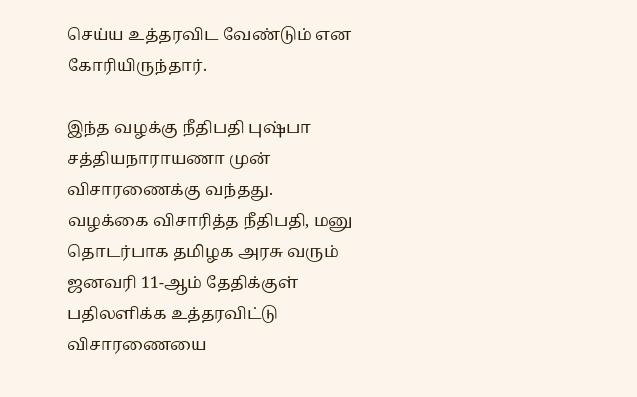செய்ய உத்தரவிட வேண்டும் என கோரியிருந்தார்.

இந்த வழக்கு நீதிபதி புஷ்பா சத்தியநாராயணா முன் விசாரணைக்கு வந்தது. வழக்கை விசாரித்த நீதிபதி, மனு தொடர்பாக தமிழக அரசு வரும் ஜனவரி 11-ஆம் தேதிக்குள் பதிலளிக்க உத்தரவிட்டு விசாரணையை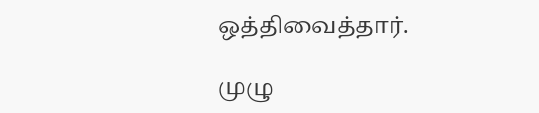ஒத்திவைத்தார்.

முழு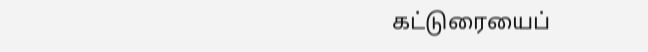கட்டுரையைப்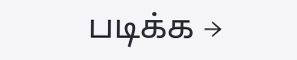படிக்க →